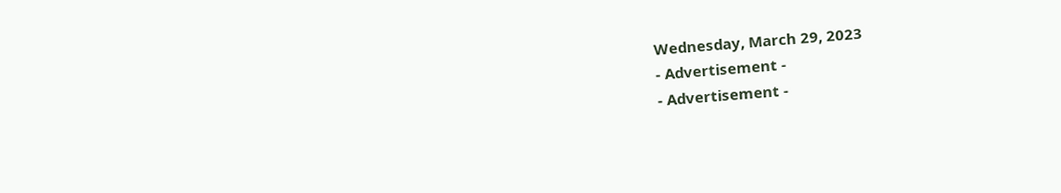Wednesday, March 29, 2023
- Advertisement -
- Advertisement -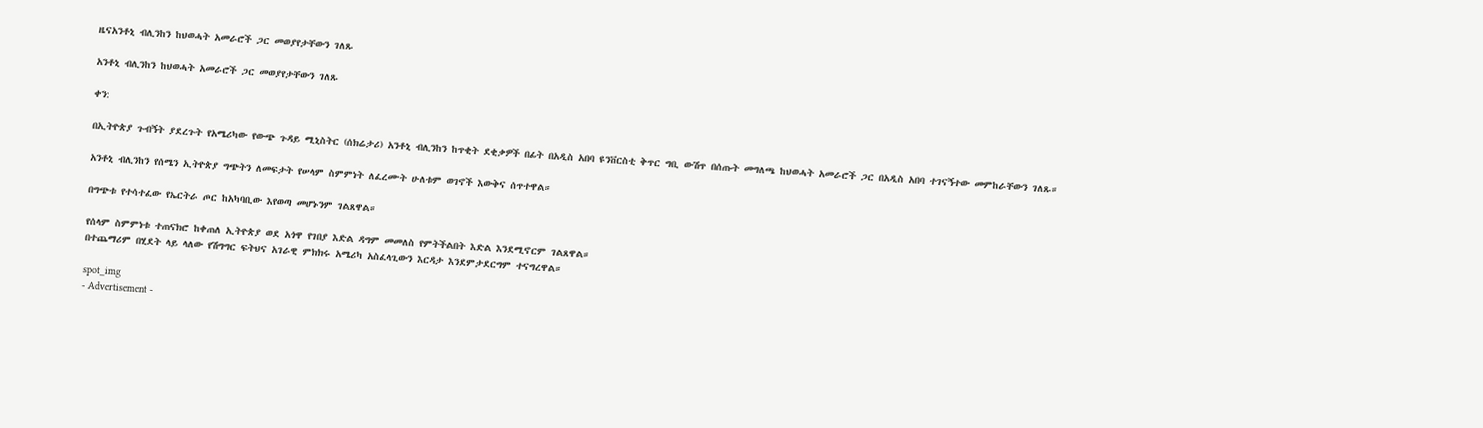ዜናአንቶኒ ብሊንከን ከህወሓት አመራሮች ጋር መወያየታቸውን ገለጹ

አንቶኒ ብሊንከን ከህወሓት አመራሮች ጋር መወያየታቸውን ገለጹ

ቀን:

በኢትዮጵያ ጉብኝት ያደረጉት የአሜሪካው የውጭ ጉዳይ ሚኒስትር (ሰክሬታሪ) አንቶኒ ብሊንከን ከጥቂት ደቂቃዎች በፊት በአዲስ አበባ ዩንቨርስቲ ቅጥር ግቢ ውሽጥ በሰጡት መግለጫ ከህወሓት አመራሮች ጋር በአዲስ አበባ ተገናኝተው መምከራቸውን ገለጹ።

አንቶኒ ብሊንከን የሰሜን ኢትዮጵያ ግጭትን ለመፍታት የሠላም ስምምነት ለፈረሙት ሁለቱም ወገኖች እውቅና ሰጥተዋል።

በግጭቱ የተሳተፈው የኤርትራ ጦር ከአካባቢው እየወጣ መሆኑንም ገልጸዋል።

የሰላም ስምምነቱ ተጠናክሮ ከቀጠለ ኢትዮጵያ ወደ አጎዋ የገበያ እድል ዳግም መመለስ የምትችልበት እድል እንደሚኖርም ገልጸዋል።
በተጨማሪም በሂደት ላይ ላለው የሽግግር ፍትህና አገራዊ ምክክሩ አሜሪካ አስፈላጊውን እርዳታ እንደምታደርግም ተናግረዋል።

spot_img
- Advertisement -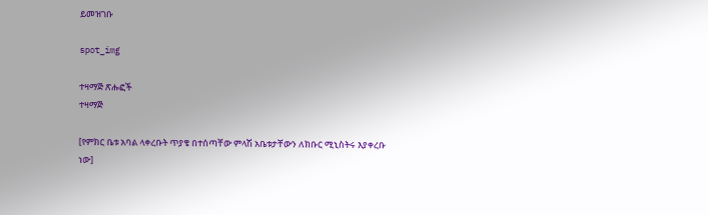ይመዝገቡ

spot_img

ተዛማጅ ጽሑፎች
ተዛማጅ

[የምክር ቤቱ አባል ላቀረቡት ጥያቄ በተሰጣቸው ምላሽ አቤቱታቸውን ለክቡር ሚኒስትሩ እያቀረቡ ነው]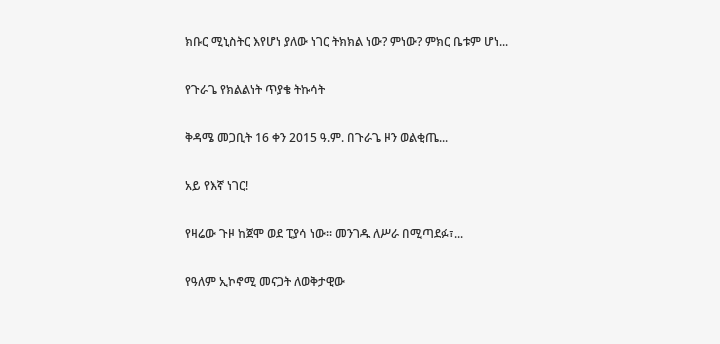ክቡር ሚኒስትር እየሆነ ያለው ነገር ትክክል ነው? ምነው? ምክር ቤቱም ሆነ...

የጉራጌ የክልልነት ጥያቄ ትኩሳት

ቅዳሜ መጋቢት 16 ቀን 2015 ዓ.ም. በጉራጌ ዞን ወልቂጤ...

አይ የእኛ ነገር!

የዛሬው ጉዞ ከጀሞ ወደ ፒያሳ ነው፡፡ መንገዱ ለሥራ በሚጣደፉ፣...

የዓለም ኢኮኖሚ መናጋት ለወቅታዊው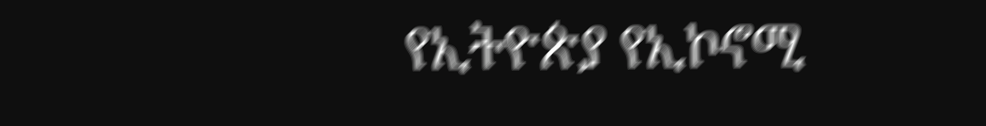የኢትዮጵያ የኢኮኖሚ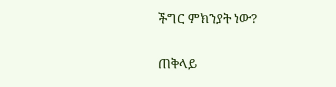ችግር ምክንያት ነው?

ጠቅላይ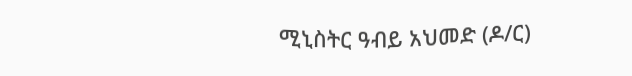ሚኒስትር ዓብይ አህመድ (ዶ/ር)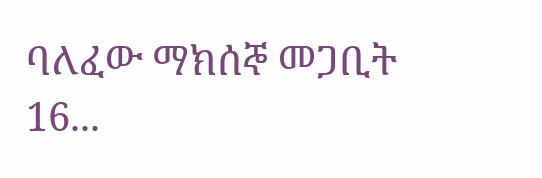ባለፈው ማክሰኞ መጋቢት 16...